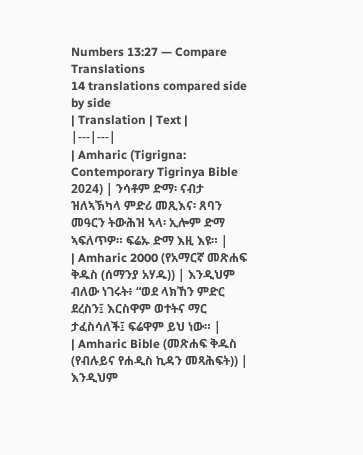Numbers 13:27 — Compare Translations
14 translations compared side by side
| Translation | Text |
|---|---|
| Amharic (Tigrigna: Contemporary Tigrinya Bible 2024) | ንሳቶም ድማ፡ ናብታ ዝለኣኽካላ ምድሪ መጺእና፡ ጸባን መዓርን ትውሕዝ ኣላ፡ ኢሎም ድማ ኣፍለጥዎ። ፍሬኡ ድማ እዚ እዩ። |
| Amharic 2000 (የአማርኛ መጽሐፍ ቅዱስ (ሰማንያ አሃዱ)) | እንዲህም ብለው ነገሩት፥ “ወደ ላክኸን ምድር ደረስን፤ እርስዋም ወተትና ማር ታፈስሳለች፤ ፍሬዋም ይህ ነው። |
| Amharic Bible (መጽሐፍ ቅዱስ (የብሉይና የሐዲስ ኪዳን መጻሕፍት)) | እንዲህም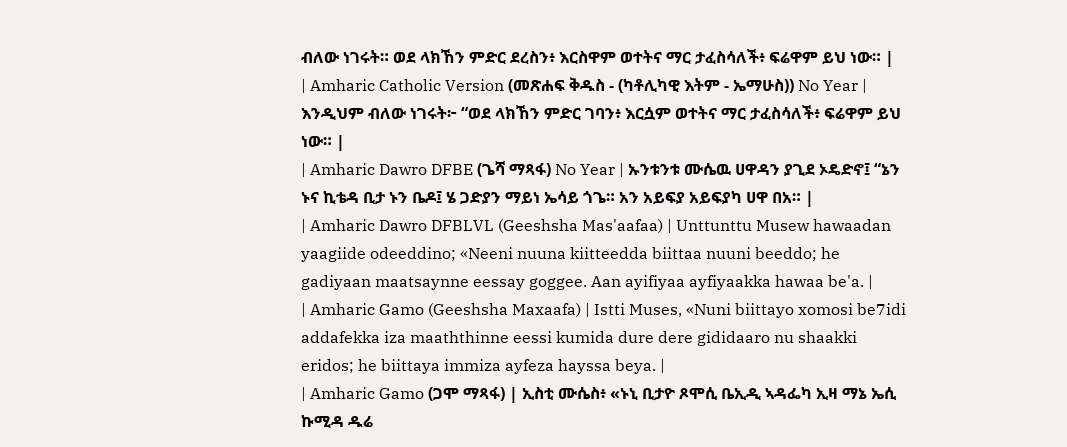ብለው ነገሩት። ወደ ላክኸን ምድር ደረስን፥ እርስዋም ወተትና ማር ታፈስሳለች፥ ፍሬዋም ይህ ነው። |
| Amharic Catholic Version (መጽሐፍ ቅዱስ - (ካቶሊካዊ እትም - ኤማሁስ)) No Year | እንዲህም ብለው ነገሩት፦ “ወደ ላክኸን ምድር ገባን፥ እርሷም ወተትና ማር ታፈስሳለች፥ ፍሬዋም ይህ ነው። |
| Amharic Dawro DFBE (ጌሻ ማጻፋ) No Year | ኡንቱንቱ ሙሴዉ ሀዋዳን ያጊደ ኦዴድኖ፤ “ኔን ኑና ኪቴዳ ቢታ ኑን ቤዶ፤ ሄ ጋድያን ማይነ ኤሳይ ጎጌ። አን አይፍያ አይፍያካ ሀዋ በአ። |
| Amharic Dawro DFBLVL (Geeshsha Mas'aafaa) | Unttunttu Musew hawaadan yaagiide odeeddino; «Neeni nuuna kiitteedda biittaa nuuni beeddo; he gadiyaan maatsaynne eessay goggee. Aan ayifiyaa ayfiyaakka hawaa be'a. |
| Amharic Gamo (Geeshsha Maxaafa) | Istti Muses, «Nuni biittayo xomosi be7idi addafekka iza maaththinne eessi kumida dure dere gididaaro nu shaakki eridos; he biittaya immiza ayfeza hayssa beya. |
| Amharic Gamo (ጋሞ ማጻፋ) | ኢስቲ ሙሴስ፥ «ኑኒ ቢታዮ ጾሞሲ ቤኢዲ ኣዳፌካ ኢዛ ማኔ ኤሲ ኩሚዳ ዱሬ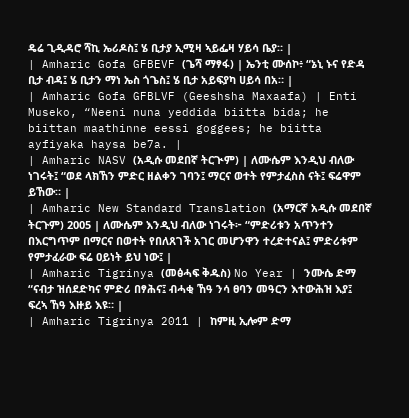ዴሬ ጊዲዳሮ ሻኪ ኤሪዶስ፤ ሄ ቢታያ ኢሚዛ ኣይፌዛ ሃይሳ ቤያ። |
| Amharic Gofa GFBEVF (ጌሻ ማፃፋ) | ኤንቲ ሙሰኮ፥ “ኔኒ ኑና የድዳ ቢታ ብዳ፤ ሄ ቢታን ማነ ኤስ ጎጌስ፤ ሄ ቢታ አይፍያካ ሀይሳ በአ። |
| Amharic Gofa GFBLVF (Geeshsha Maxaafa) | Enti Museko, “Neeni nuna yeddida biitta bida; he biittan maathinne eessi goggees; he biitta ayfiyaka haysa be7a. |
| Amharic NASV (አዲሱ መደበኛ ትርጒም) | ለሙሴም እንዲህ ብለው ነገሩት፤ “ወደ ላክኸን ምድር ዘልቀን ገባን፤ ማርና ወተት የምታፈስስ ናት፤ ፍሬዋም ይኸው። |
| Amharic New Standard Translation (አማርኛ አዲሱ መደበኛ ትርጉም) 2005 | ለሙሴም እንዲህ ብለው ነገሩት፦ “ምድሪቱን አጥንተን በእርግጥም በማርና በወተት የበለጸገች አገር መሆንዋን ተረድተናል፤ ምድሪቱም የምታፈራው ፍሬ ዐይነት ይህ ነው፤ |
| Amharic Tigrinya (መፅሓፍ ቅዱስ) No Year | ንሙሴ ድማ “ናብታ ዝሰደድካና ምድሪ በፃሕና፤ ብሓቂ ኸዓ ንሳ ፀባን መዓርን እተውሕዝ እያ፤ ፍረኣ ኸዓ እዙይ እዩ። |
| Amharic Tigrinya 2011 | ከምዚ ኢሎም ድማ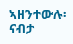ኣዘንተውሉ፡ ናብታ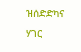ዝሰድድካና ሃገር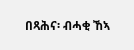በጻሕና፡ ብሓቂ ኸኣ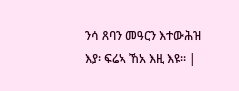ንሳ ጸባን መዓርን እተውሕዝ እያ፡ ፍሬኣ ኸአ እዚ እዩ። |